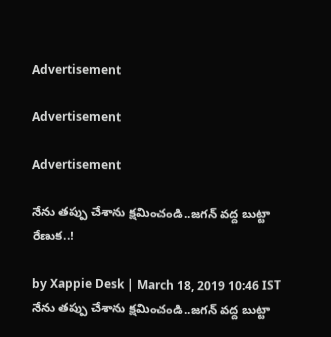Advertisement

Advertisement

Advertisement

నేను తప్పు చేశాను క్షమించండి..జగన్ వద్ద బుట్టా రేణుక..!

by Xappie Desk | March 18, 2019 10:46 IST
నేను తప్పు చేశాను క్షమించండి..జగన్ వద్ద బుట్టా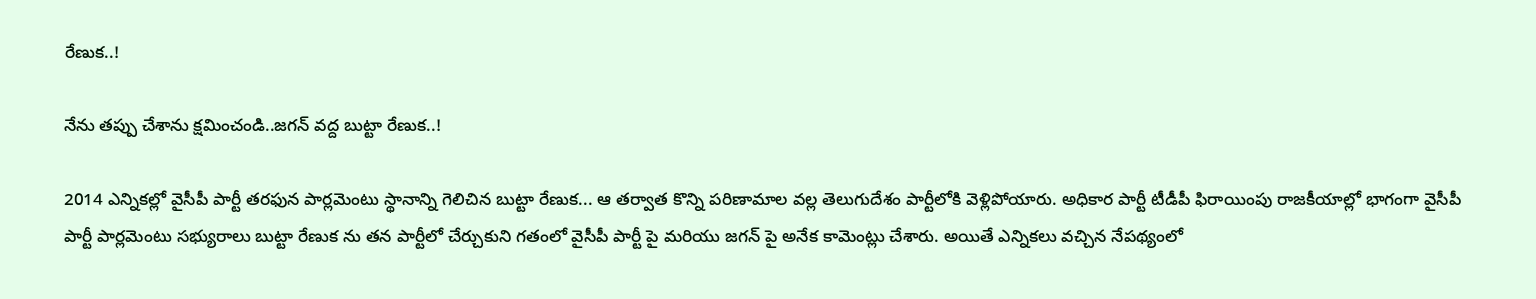రేణుక..!

నేను తప్పు చేశాను క్షమించండి..జగన్ వద్ద బుట్టా రేణుక..!

2014 ఎన్నికల్లో వైసీపీ పార్టీ తరఫున పార్లమెంటు స్థానాన్ని గెలిచిన బుట్టా రేణుక... ఆ తర్వాత కొన్ని పరిణామాల వల్ల తెలుగుదేశం పార్టీలోకి వెళ్లిపోయారు. అధికార పార్టీ టీడీపీ ఫిరాయింపు రాజకీయాల్లో భాగంగా వైసీపీ పార్టీ పార్లమెంటు సభ్యురాలు బుట్టా రేణుక ను తన పార్టీలో చేర్చుకుని గతంలో వైసీపీ పార్టీ పై మరియు జగన్ పై అనేక కామెంట్లు చేశారు. అయితే ఎన్నికలు వచ్చిన నేపథ్యంలో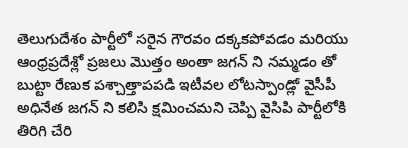తెలుగుదేశం పార్టీలో సరైన గౌరవం దక్కకపోవడం మరియు ఆంధ్రప్రదేశ్లో ప్రజలు మొత్తం అంతా జగన్ ని నమ్మడం తో బుట్టా రేణుక పశ్చాత్తాపపడి ఇటీవల లోటస్పాండ్లో వైసీపీ అధినేత జగన్ ని కలిసి క్షమించమని చెప్పి వైసిపి పార్టీలోకి తిరిగి చేరి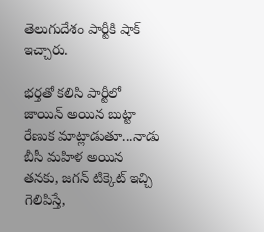తెలుగుదేశం పార్టీకి షాక్ ఇచ్చారు.

భర్తతో కలిసి పార్టీలో జాయిన్ అయిన బుట్టా రేణుక మాట్లాడుతూ...నాడు బీసీ మ‌హిళ అయిన త‌న‌కు, జ‌గ‌న్ టిక్కెట్ ఇచ్చి గెలిపిస్తే,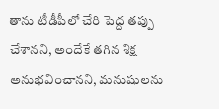తాను టీడీపీలో చేరి పెద్ద‌ త‌ప్పు చేశాన‌ని, అందేకే త‌గిన శిక్ష అనుభ‌వించాన‌ని, మ‌నుషుల‌ను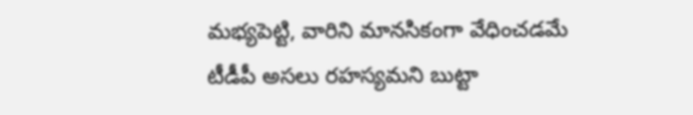మ‌భ్య‌పెట్టి, వారిని మాన‌సికంగా వేధించ‌డ‌మే టీడీపీ అస‌లు ర‌హ‌స్య‌మ‌ని బుట్టా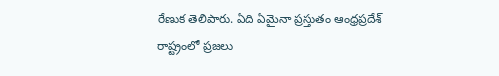రేణుక తెలిపారు. ఏది ఏమైనా ప్రస్తుతం ఆంధ్రప్రదేశ్ రాష్ట్రంలో ప్రజలు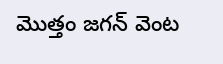మొత్తం జగన్ వెంట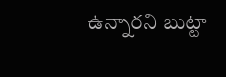ఉన్నారని బుట్టా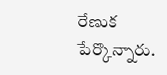రేణుక పేర్కొన్నారు.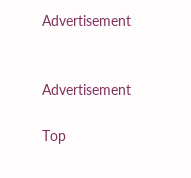Advertisement


Advertisement

Top